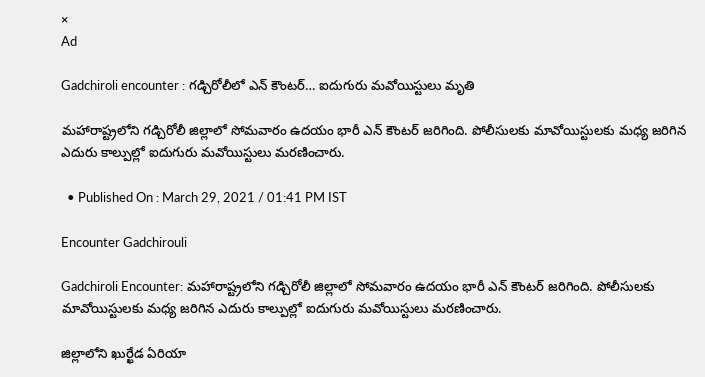×
Ad

Gadchiroli encounter : గడ్చిరోలీలో ఎన్ కౌంటర్… ఐదుగురు మవోయిస్టులు మృతి

మహారాష్ట్రలోని గడ్చిరోలీ జిల్లాలో సోమవారం ఉదయం భారీ ఎన్ కౌంటర్ జరిగింది. పోలీసులకు మావోయిస్టులకు మధ్య జరిగిన ఎదురు కాల్పుల్లో ఐదుగురు మవోయిస్టులు మరణించారు.

  • Published On : March 29, 2021 / 01:41 PM IST

Encounter Gadchirouli

Gadchiroli Encounter: మహారాష్ట్రలోని గడ్చిరోలీ జిల్లాలో సోమవారం ఉదయం భారీ ఎన్ కౌంటర్ జరిగింది. పోలీసులకు మావోయిస్టులకు మధ్య జరిగిన ఎదురు కాల్పుల్లో ఐదుగురు మవోయిస్టులు మరణించారు.

జిల్లాలోని ఖుర్ఖేడ ఏరియా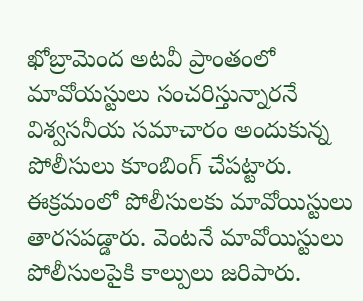ఖోబ్రామెంద అటవీ ప్రాంతంలో మావోయస్టులు సంచరిస్తున్నారనే విశ్వసనీయ సమాచారం అందుకున్న పోలీసులు కూంబింగ్ చేపట్టారు. ఈక్రమంలో పోలీసులకు మావోయిస్టులు తారసపడ్డారు. వెంటనే మావోయిస్టులు పోలీసులపైకి కాల్పులు జరిపారు.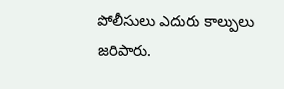పోలీసులు ఎదురు కాల్పులు జరిపారు.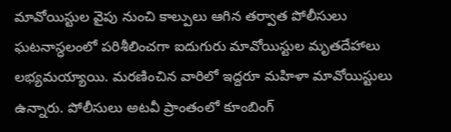మావోయిస్టుల వైపు నుంచి కాల్పులు ఆగిన తర్వాత పోలీసులు ఘటనాస్ధలంలో పరిశీలించగా ఐదుగురు మావోయిస్టుల మృతదేహాలు లభ్యమయ్యాయి. మరణించిన వారిలో ఇద్దరూ మహిళా మావోయిస్టులు ఉన్నారు. పోలీసులు అటవీ ప్రాంతంలో కూంబింగ్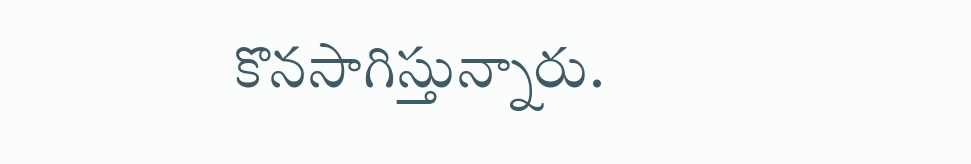కొనసాగిస్తున్నారు.